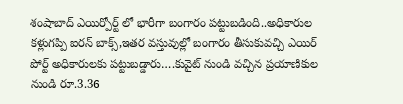శంషాబాద్ ఎయిర్పోర్ట్ లో భారీగా బంగారం పట్టుబడింది..అధికారుల కళ్లుగప్పి ఐరన్ బాక్స్,ఇతర వస్తువుల్లో బంగారం తీసుకువచ్చి ఎయిర్ పోర్ట్ అధికారులకు పట్టుబడ్డారు….కువైట్ నుండి వచ్చిన ప్రయాణికుల నుండి రూ.3.36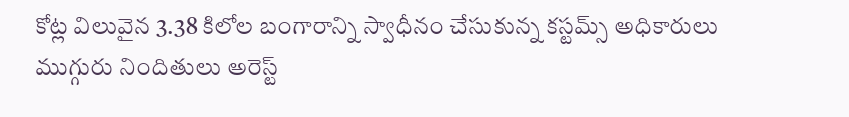కోట్ల విలువైన 3.38 కిలోల బంగారాన్ని స్వాధీనం చేసుకున్న కస్టమ్స్ అధికారులు
ముగ్గురు నిందితులు అరెస్ట్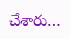చేశారు…